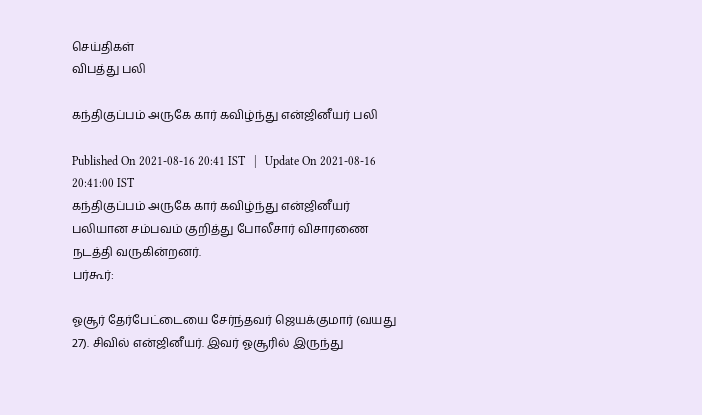செய்திகள்
விபத்து பலி

கந்திகுப்பம் அருகே கார் கவிழ்ந்து என்ஜினீயர் பலி

Published On 2021-08-16 20:41 IST   |   Update On 2021-08-16 20:41:00 IST
கந்திகுப்பம் அருகே கார் கவிழ்ந்து என்ஜினீயர் பலியான சம்பவம் குறித்து போலீசார் விசாரணை நடத்தி வருகின்றனர்.
பர்கூர்:

ஓசூர் தேர்பேட்டையை சேர்ந்தவர் ஜெயக்குமார் (வயது 27). சிவில் என்ஜினீயர். இவர் ஓசூரில் இருந்து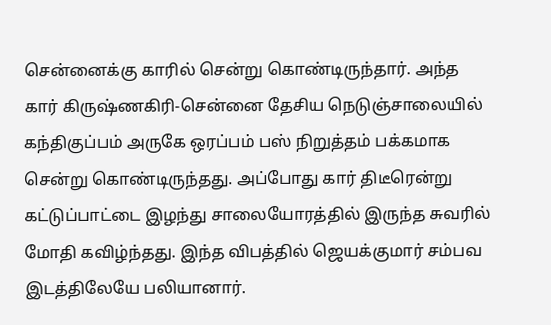சென்னைக்கு காரில் சென்று கொண்டிருந்தார். அந்த கார் கிருஷ்ணகிரி-சென்னை தேசிய நெடுஞ்சாலையில் கந்திகுப்பம் அருகே ஒரப்பம் பஸ் நிறுத்தம் பக்கமாக சென்று கொண்டிருந்தது. அப்போது கார் திடீரென்று கட்டுப்பாட்டை இழந்து சாலையோரத்தில் இருந்த சுவரில் மோதி கவிழ்ந்தது. இந்த விபத்தில் ஜெயக்குமார் சம்பவ இடத்திலேயே பலியானார்.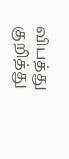விபத்து குறித்து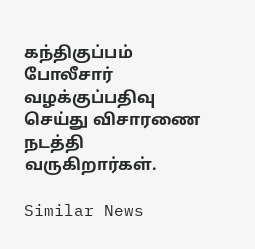கந்திகுப்பம் போலீசார் வழக்குப்பதிவு செய்து விசாரணை நடத்தி வருகிறார்கள்.

Similar News